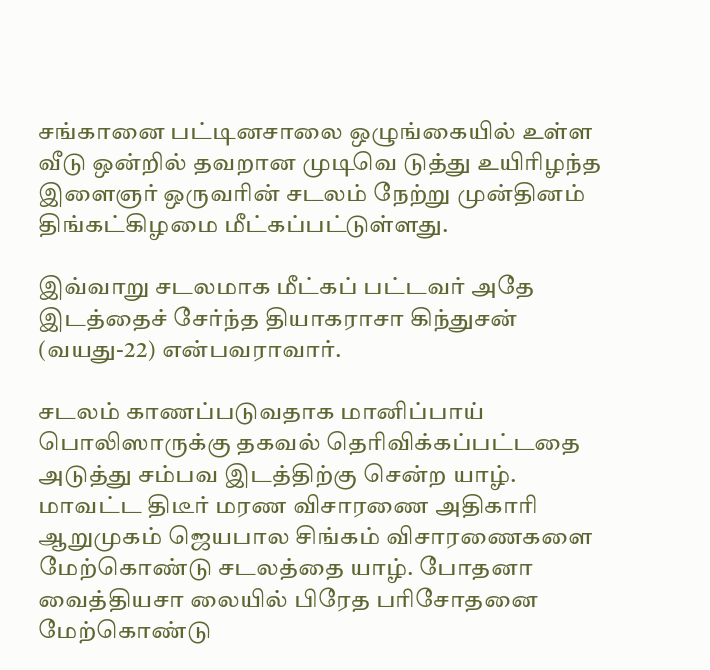சங்கானை பட்டினசாலை ஒழுங்கையில் உள்ள வீடு ஒன்றில் தவறான முடிவெ டுத்து உயிரிழந்த இளைஞர் ஒருவரின் சடலம் நேற்று முன்தினம் திங்கட்கிழமை மீட்கப்பட்டுள்ளது.

இவ்வாறு சடலமாக மீட்கப் பட்டவர் அதே இடத்தைச் சேர்ந்த தியாகராசா கிந்துசன் (வயது-22) என்பவராவார்.

சடலம் காணப்படுவதாக மானிப்பாய் பொலிஸாருக்கு தகவல் தெரிவிக்கப்பட்டதை அடுத்து சம்பவ இடத்திற்கு சென்ற யாழ். மாவட்ட திடீர் மரண விசாரணை அதிகாரி ஆறுமுகம் ஜெயபால சிங்கம் விசாரணைகளை மேற்கொண்டு சடலத்தை யாழ். போதனா வைத்தியசா லையில் பிரேத பரிசோதனை மேற்கொண்டு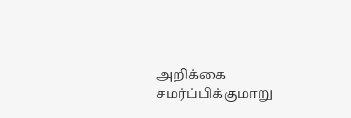அறிக்கை சமர்ப்பிக்குமாறு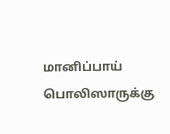மானிப்பாய் பொலிஸாருக்கு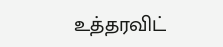உத்தரவிட்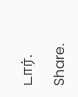டார்.

Share.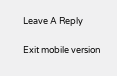Leave A Reply

Exit mobile version